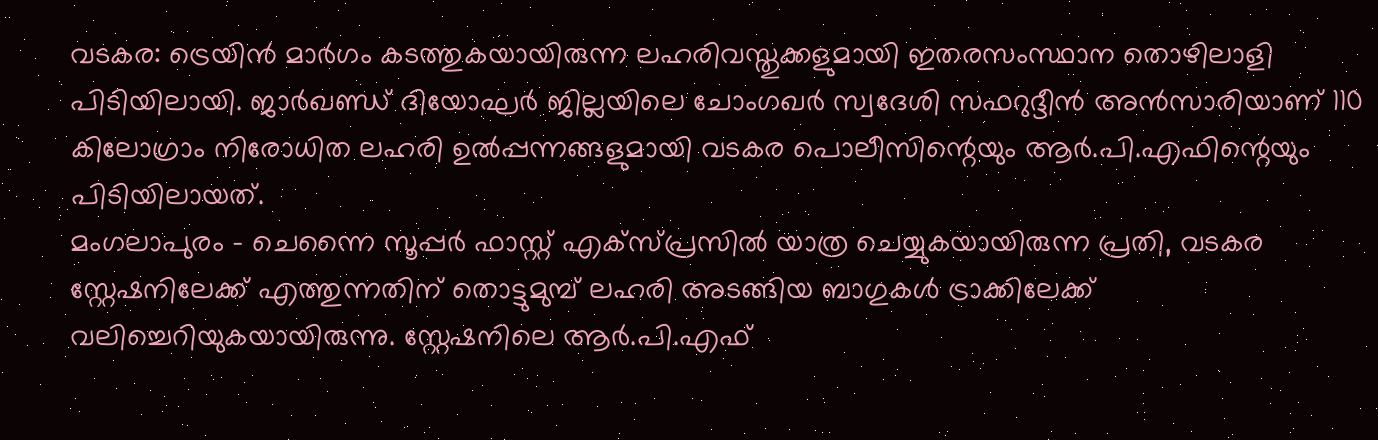വടകര: ട്രെയിൻ മാർഗം കടത്തുകയായിരുന്ന ലഹരിവസ്തുക്കളുമായി ഇതരസംസ്ഥാന തൊഴിലാളി പിടിയിലായി. ജാർഖണ്ഡ് ദിയോഘർ ജില്ലയിലെ ചോംഗഖർ സ്വദേശി സഫറുദ്ദീൻ അൻസാരിയാണ് 110 കിലോഗ്രാം നിരോധിത ലഹരി ഉൽപ്പന്നങ്ങളുമായി വടകര പൊലീസിന്റെയും ആർ.പി.എഫിന്റെയും പിടിയിലായത്.
മംഗലാപുരം – ചെന്നൈ സൂപ്പർ ഫാസ്റ്റ് എക്സ്പ്രസിൽ യാത്ര ചെയ്യുകയായിരുന്ന പ്രതി, വടകര സ്റ്റേഷനിലേക്ക് എത്തുന്നതിന് തൊട്ടുമുമ്പ് ലഹരി അടങ്ങിയ ബാഗുകൾ ട്രാക്കിലേക്ക് വലിച്ചെറിയുകയായിരുന്നു. സ്റ്റേഷനിലെ ആർ.പി.എഫ്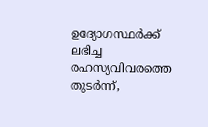ഉദ്യോഗസ്ഥർക്ക് ലഭിച്ച രഹസ്യവിവരത്തെ തുടർന്ന്,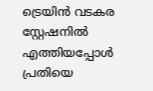ട്രെയിൻ വടകര സ്റ്റേഷനിൽ എത്തിയപ്പോൾ പ്രതിയെ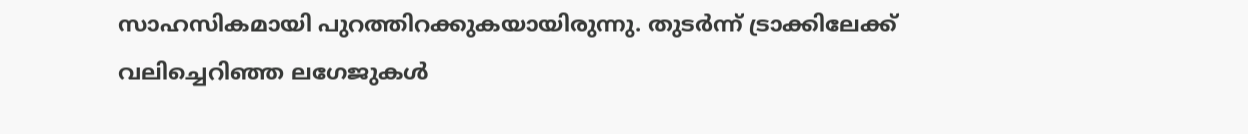സാഹസികമായി പുറത്തിറക്കുകയായിരുന്നു. തുടർന്ന് ട്രാക്കിലേക്ക് വലിച്ചെറിഞ്ഞ ലഗേജുകൾ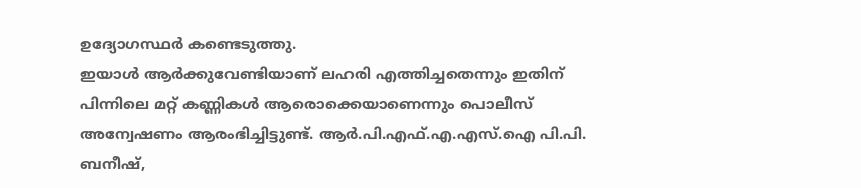ഉദ്യോഗസ്ഥർ കണ്ടെടുത്തു.
ഇയാൾ ആർക്കുവേണ്ടിയാണ് ലഹരി എത്തിച്ചതെന്നും ഇതിന് പിന്നിലെ മറ്റ് കണ്ണികൾ ആരൊക്കെയാണെന്നും പൊലീസ് അന്വേഷണം ആരംഭിച്ചിട്ടുണ്ട്. ആർ.പി.എഫ്.എ.എസ്.ഐ പി.പി. ബനീഷ്,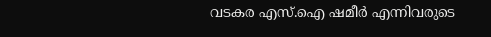വടകര എസ്.ഐ ഷമീർ എന്നിവരുടെ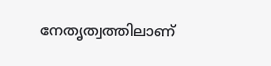നേതൃത്വത്തിലാണ്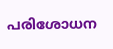പരിശോധന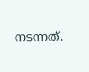നടന്നത്.